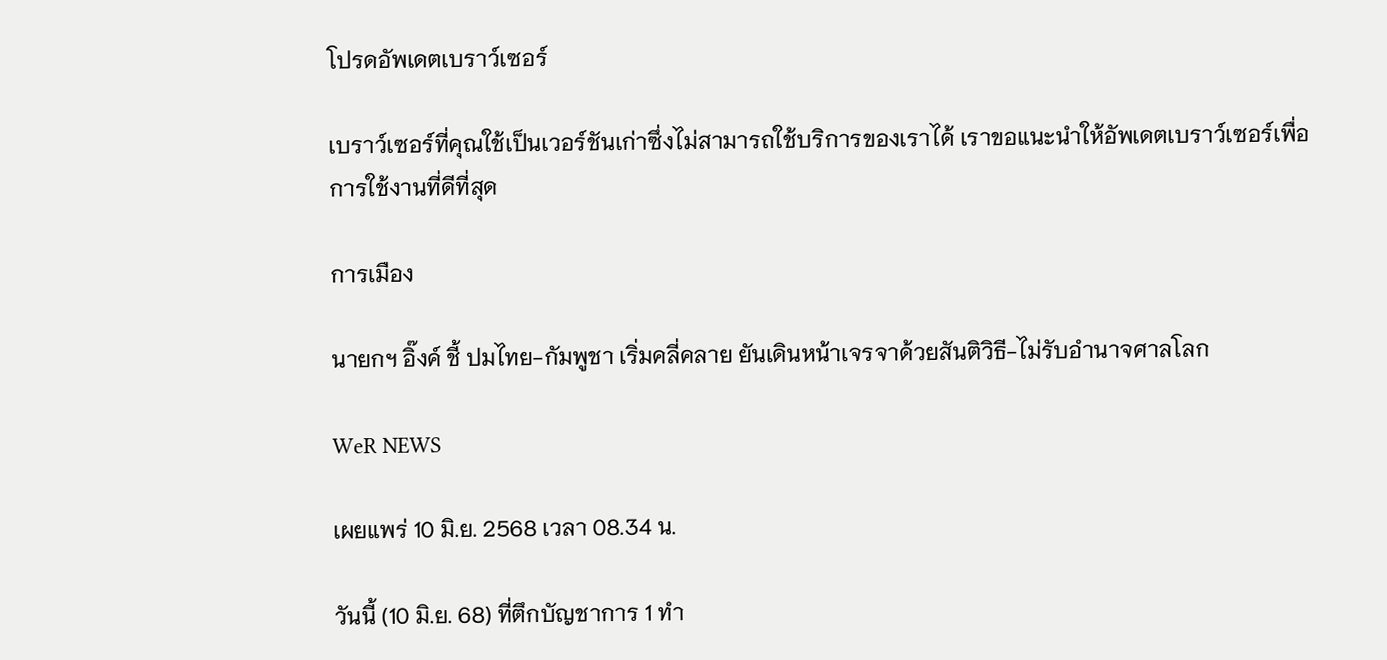โปรดอัพเดตเบราว์เซอร์

เบราว์เซอร์ที่คุณใช้เป็นเวอร์ชันเก่าซึ่งไม่สามารถใช้บริการของเราได้ เราขอแนะนำให้อัพเดตเบราว์เซอร์เพื่อการใช้งานที่ดีที่สุด

การเมือง

นายกฯ อิ๊งค์ ชี้ ปมไทย-กัมพูชา เริ่มคลี่คลาย ยันเดินหน้าเจรจาด้วยสันติวิธี-ไม่รับอำนาจศาลโลก

WeR NEWS

เผยแพร่ 10 มิ.ย. 2568 เวลา 08.34 น.

วันนี้ (10 มิ.ย. 68) ที่ตึกบัญชาการ 1 ทำ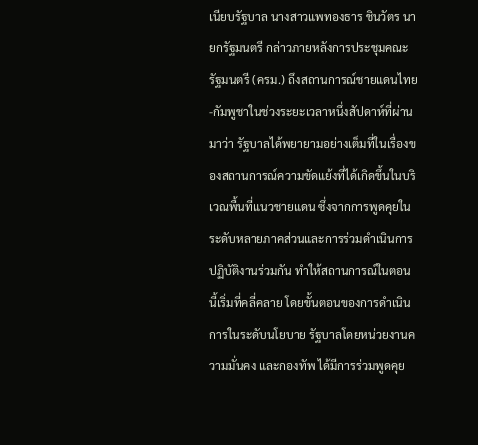เนียบรัฐบาล นางสาวแพทองธาร ชินวัตร นายกรัฐมนตรี กล่าวภายหลังการประชุมคณะรัฐมนตรี (ครม.) ถึงสถานการณ์ชายแดนไทย-กัมพูชาในช่วงระยะเวลาหนึ่งสัปดาห์ที่ผ่านมาว่า รัฐบาลได้พยายามอย่างเต็มที่ในเรื่องของสถานการณ์ความขัดแย้งที่ได้เกิดขึ้นในบริเวณพื้นที่แนวชายแดน ซึ่งจากการพูดคุยในระดับหลายภาคส่วนและการร่วมดำเนินการปฏิบัติงานร่วมกัน ทำให้สถานการณ์ในตอนนี้เริ่มที่คลี่คลาย โดยขั้นตอนของการดำเนินการในระดับนโยบาย รัฐบาลโดยหน่วยงานความมั่นคง และกองทัพ ได้มีการร่วมพูดคุย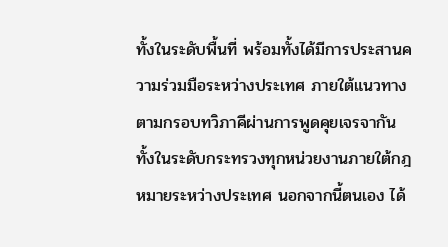ทั้งในระดับพื้นที่ พร้อมทั้งได้มีการประสานความร่วมมือระหว่างประเทศ ภายใต้แนวทางตามกรอบทวิภาคีผ่านการพูดคุยเจรจากัน ทั้งในระดับกระทรวงทุกหน่วยงานภายใต้กฎหมายระหว่างประเทศ นอกจากนี้ตนเอง ได้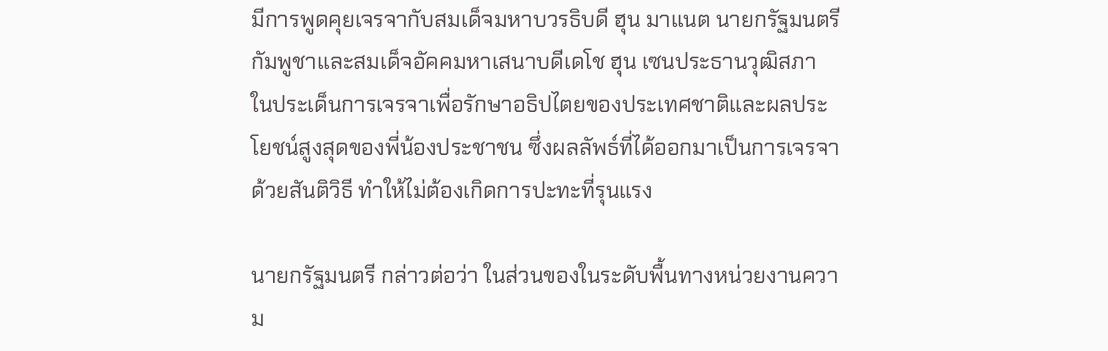มีการพูดคุยเจรจากับสมเด็จมหาบวรธิบดี ฮุน มาแนต นายกรัฐมนตรีกัมพูชาและสมเด็จอัคคมหาเสนาบดีเดโช ฮุน เซนประธานวุฒิสภา ในประเด็นการเจรจาเพื่อรักษาอธิปไตยของประเทศชาติและผลประโยชน์สูงสุดของพี่น้องประชาชน ซึ่งผลลัพธ์ที่ได้ออกมาเป็นการเจรจาด้วยสันติวิธี ทำให้ไม่ต้องเกิดการปะทะที่รุนแรง

นายกรัฐมนตรี กล่าวต่อว่า ในส่วนของในระดับพื้นทางหน่วยงานความ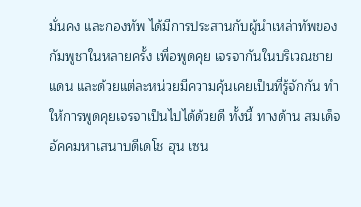มั่นคง และกองทัพ ได้มีการประสานกับผู้นำเหล่าทัพของกัมพูชาในหลายครั้ง เพื่อพูดคุย เจรจากันในบริเวณชายแดน และด้วยแต่ละหน่วยมีความคุ้นเคยเป็นที่รู้จักกัน ทำให้การพูดคุยเจรจาเป็นไปได้ด้วยดี ทั้งนี้ ทางด้าน สมเด็จอัคคมหาเสนาบดีเดโช ฮุน เซน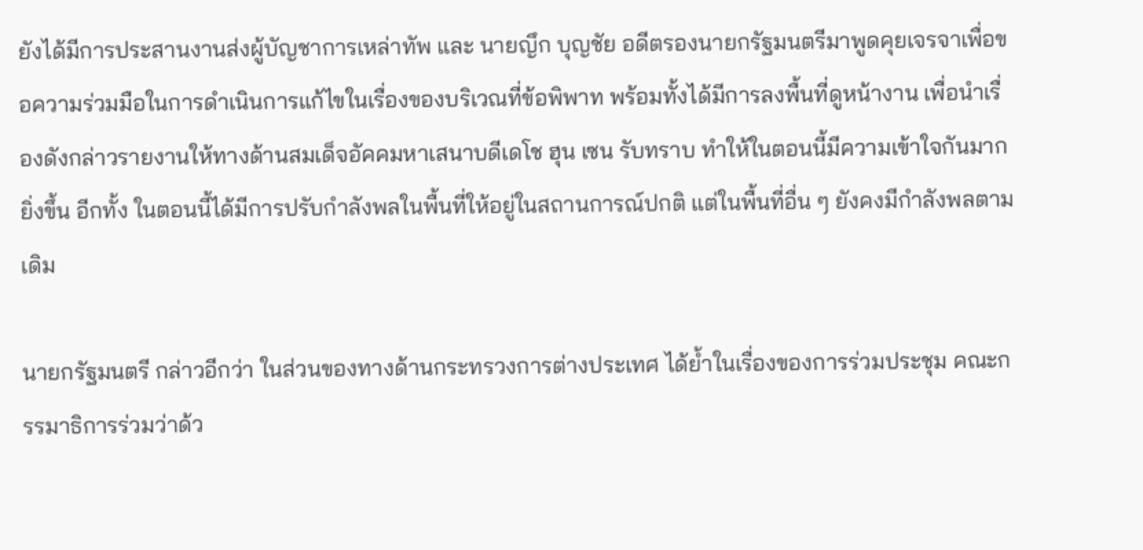ยังได้มีการประสานงานส่งผู้บัญชาการเหล่าทัพ และ นายญึก บุญชัย อดีตรองนายกรัฐมนตรีมาพูดคุยเจรจาเพื่อขอความร่วมมือในการดำเนินการแก้ไขในเรื่องของบริเวณที่ข้อพิพาท พร้อมทั้งได้มีการลงพื้นที่ดูหน้างาน เพื่อนำเรื่องดังกล่าวรายงานให้ทางด้านสมเด็จอัคคมหาเสนาบดีเดโช ฮุน เซน รับทราบ ทำให้ในตอนนี้มีความเข้าใจกันมากยิ่งขึ้น อีกทั้ง ในตอนนี้ได้มีการปรับกำลังพลในพื้นที่ให้อยู่ในสถานการณ์ปกติ แต่ในพื้นที่อื่น ๆ ยังคงมีกำลังพลตามเดิม

นายกรัฐมนตรี กล่าวอีกว่า ในส่วนของทางด้านกระทรวงการต่างประเทศ ได้ย้ำในเรื่องของการร่วมประชุม คณะกรรมาธิการร่วมว่าด้ว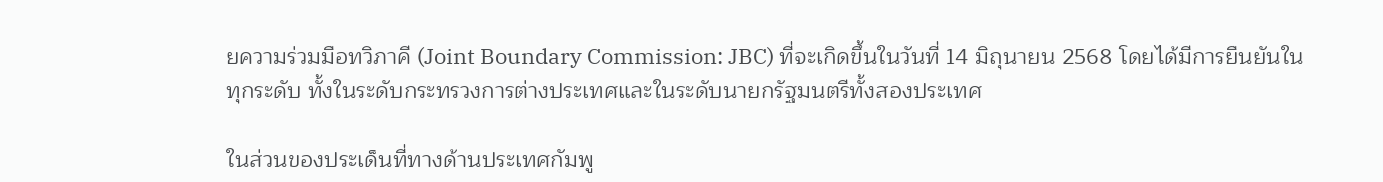ยความร่วมมือทวิภาคี (Joint Boundary Commission: JBC) ที่จะเกิดขึ้นในวันที่ 14 มิถุนายน 2568 โดยได้มีการยืนยันในทุกระดับ ทั้งในระดับกระทรวงการต่างประเทศและในระดับนายกรัฐมนตรีทั้งสองประเทศ

ในส่วนของประเด็นที่ทางด้านประเทศกัมพู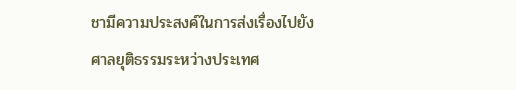ชามีความประสงค์ในการส่งเรื่องไปยัง ศาลยุติธรรมระหว่างประเทศ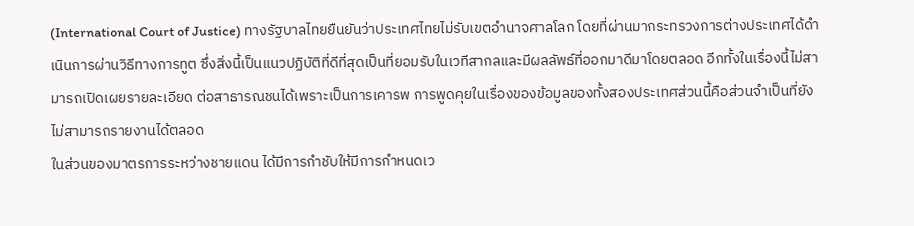(International Court of Justice) ทางรัฐบาลไทยยืนยันว่าประเทศไทยไม่รับเขตอำนาจศาลโลก โดยที่ผ่านมากระทรวงการต่างประเทศได้ดำเนินการผ่านวิธีทางการทูต ซึ่งสิ่งนี้เป็นแนวปฏิบัติที่ดีที่สุดเป็นที่ยอมรับในเวทีสากลและมีผลลัพธ์ที่ออกมาดีมาโดยตลอด อีกทั้งในเรื่องนี้ไม่สามารถเปิดเผยรายละเอียด ต่อสาธารณชนได้เพราะเป็นการเคารพ การพูดคุยในเรื่องของข้อมูลของทั้งสองประเทศส่วนนี้คือส่วนจำเป็นที่ยังไม่สามารถรายงานได้ตลอด
ในส่วนของมาตรการระหว่างชายแดน ได้มีการกำชับให้มีการกำหนดเว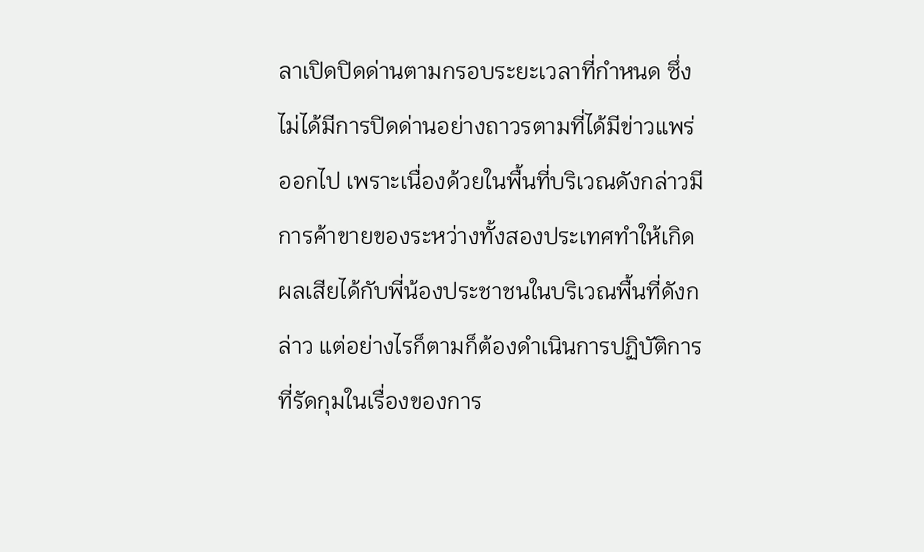ลาเปิดปิดด่านตามกรอบระยะเวลาที่กำหนด ซึ่งไม่ได้มีการปิดด่านอย่างถาวรตามที่ได้มีข่าวแพร่ออกไป เพราะเนื่องด้วยในพื้นที่บริเวณดังกล่าวมีการค้าขายของระหว่างทั้งสองประเทศทำให้เกิดผลเสียได้กับพี่น้องประชาชนในบริเวณพื้นที่ดังกล่าว แต่อย่างไรก็ตามก็ต้องดำเนินการปฏิบัติการที่รัดกุมในเรื่องของการ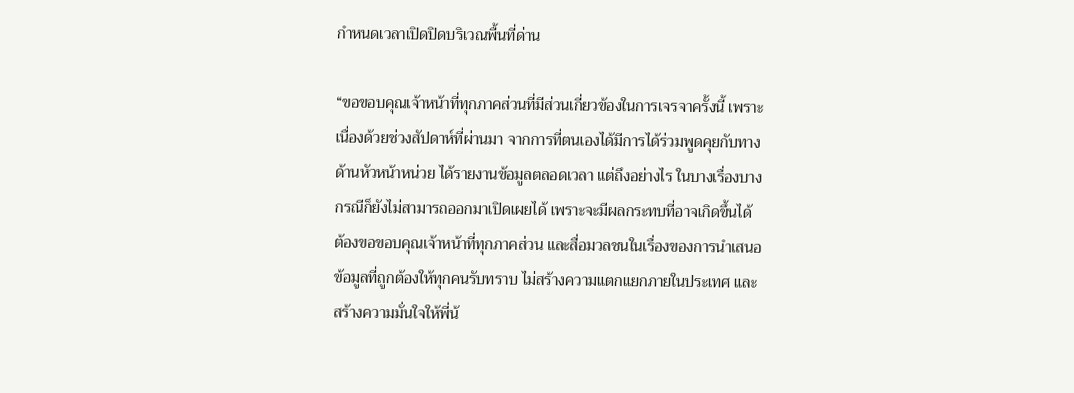กำหนดเวลาเปิดปิดบริเวณพื้นที่ด่าน

“ขอขอบคุณเจ้าหน้าที่ทุกภาคส่วนที่มีส่วนเกี่ยวข้องในการเจรจาครั้งนี้ เพราะเนื่องด้วยช่วงสัปดาห์ที่ผ่านมา จากการที่ตนเองได้มีการได้ร่วมพูดคุยกับทางด้านหัวหน้าหน่วย ได้รายงานข้อมูลตลอดเวลา แต่ถึงอย่างไร ในบางเรื่องบางกรณีก็ยังไม่สามารถออกมาเปิดเผยได้ เพราะจะมีผลกระทบที่อาจเกิดขึ้นได้ ต้องขอขอบคุณเจ้าหน้าที่ทุกภาคส่วน และสื่อมวลชนในเรื่องของการนำเสนอข้อมูลที่ถูกต้องให้ทุกคนรับทราบ ไม่สร้างความแตกแยกภายในประเทศ และสร้างความมั่นใจให้พี่น้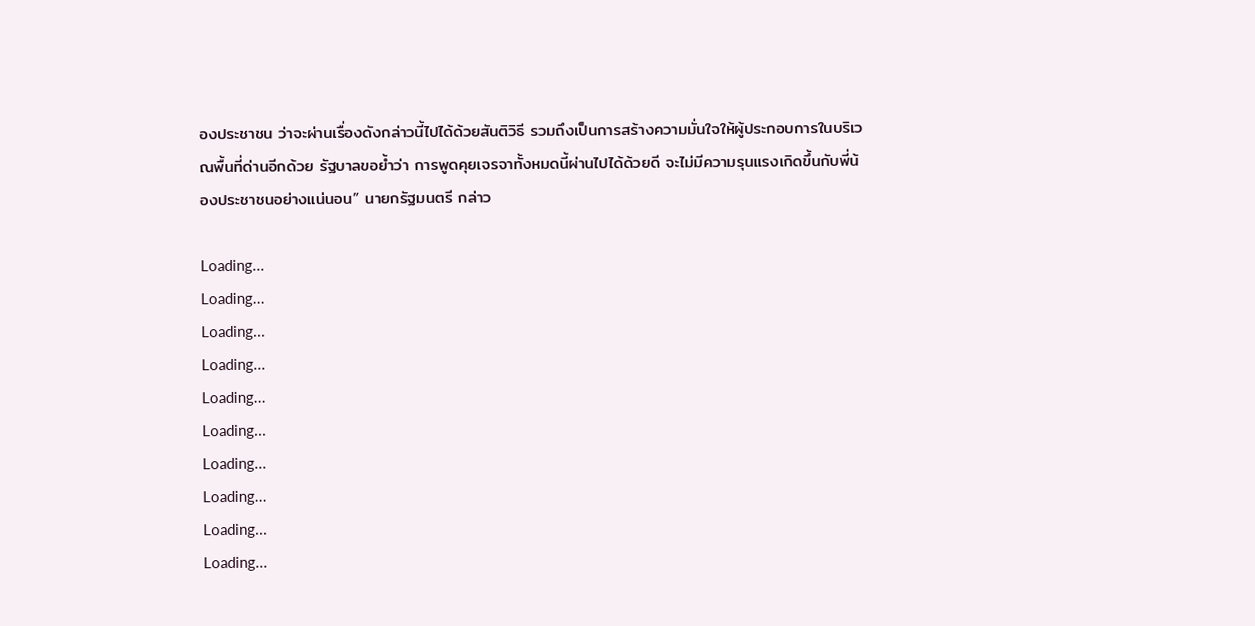องประชาชน ว่าจะผ่านเรื่องดังกล่าวนี้ไปได้ด้วยสันติวิธี รวมถึงเป็นการสร้างความมั่นใจให้ผู้ประกอบการในบริเวณพื้นที่ด่านอีกด้วย รัฐบาลขอย้ำว่า การพูดคุยเจรจาทั้งหมดนี้ผ่านไปได้ด้วยดี จะไม่มีความรุนแรงเกิดขึ้นกับพี่น้องประชาชนอย่างแน่นอน” นายกรัฐมนตรี กล่าว

Loading...
Loading...
Loading...
Loading...
Loading...
Loading...
Loading...
Loading...
Loading...
Loading...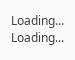Loading...
Loading...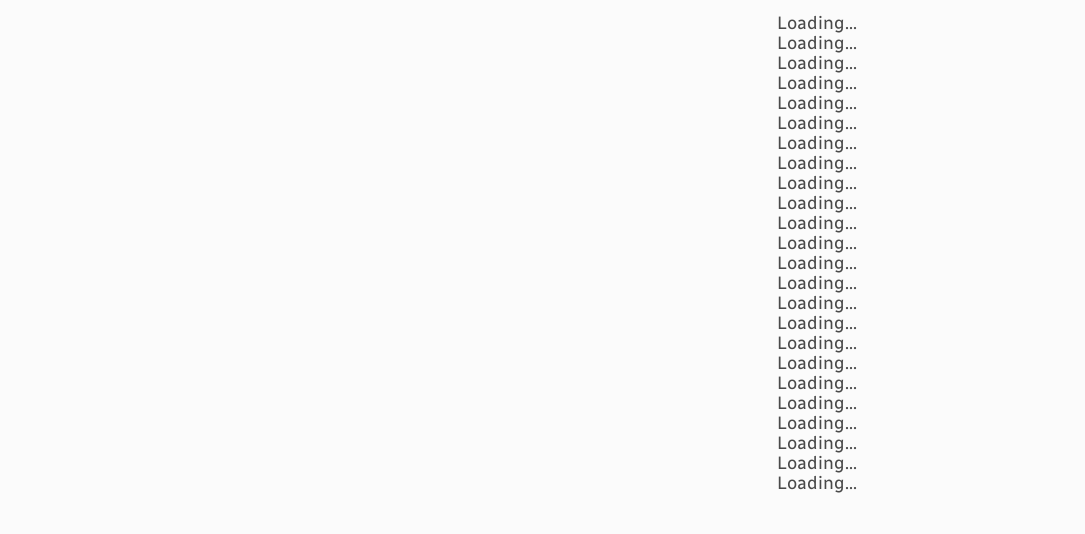Loading...
Loading...
Loading...
Loading...
Loading...
Loading...
Loading...
Loading...
Loading...
Loading...
Loading...
Loading...
Loading...
Loading...
Loading...
Loading...
Loading...
Loading...
Loading...
Loading...
Loading...
Loading...
Loading...
Loading...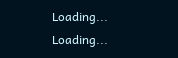Loading...
Loading...